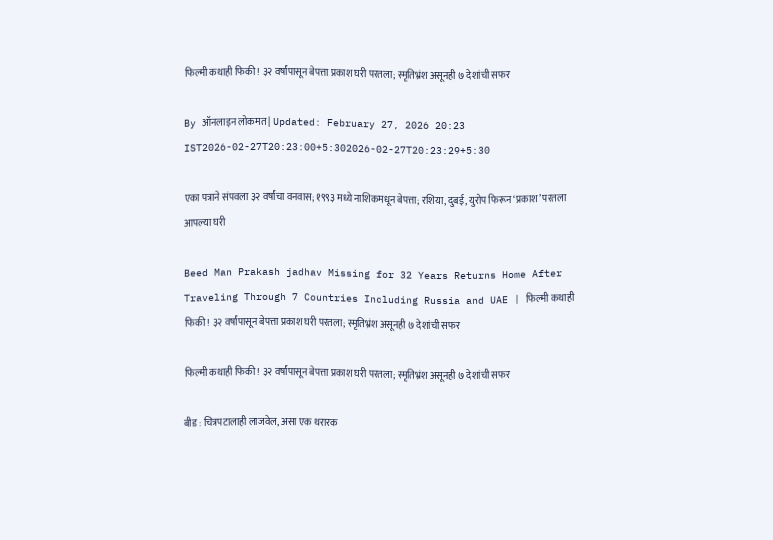फिल्मी कथाही फिकी! ३२ वर्षांपासून बेपत्ता प्रकाश घरी परतला; स्मृतिभ्रंश असूनही ७ देशांची सफर

By ऑनलाइन लोकमत | Updated: February 27, 2026 20:23 IST2026-02-27T20:23:00+5:302026-02-27T20:23:29+5:30

एका पत्राने संपवला ३२ वर्षांचा वनवास; १९९३ मध्ये नाशिकमधून बेपत्ता; रशिया, दुबई, युरोप फिरून ‘प्रकाश’ परतला आपल्या घरी

Beed Man Prakash jadhav Missing for 32 Years Returns Home After Traveling Through 7 Countries Including Russia and UAE | फिल्मी कथाही फिकी! ३२ वर्षांपासून बेपत्ता प्रकाश घरी परतला; स्मृतिभ्रंश असूनही ७ देशांची सफर

फिल्मी कथाही फिकी! ३२ वर्षांपासून बेपत्ता प्रकाश घरी परतला; स्मृतिभ्रंश असूनही ७ देशांची सफर

बीड : चित्रपटालाही लाजवेल, असा एक थरारक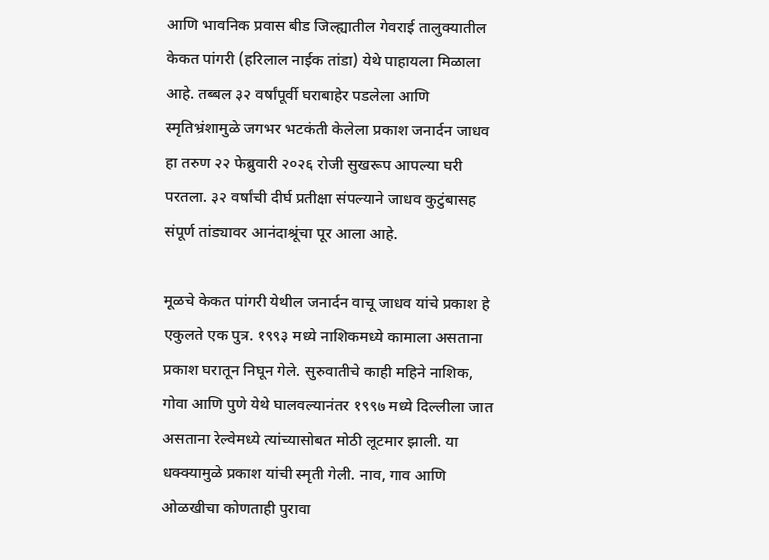आणि भावनिक प्रवास बीड जिल्ह्यातील गेवराई तालुक्यातील केकत पांगरी (हरिलाल नाईक तांडा) येथे पाहायला मिळाला आहे. तब्बल ३२ वर्षांपूर्वी घराबाहेर पडलेला आणि स्मृतिभ्रंशामुळे जगभर भटकंती केलेला प्रकाश जनार्दन जाधव हा तरुण २२ फेब्रुवारी २०२६ रोजी सुखरूप आपल्या घरी परतला. ३२ वर्षांची दीर्घ प्रतीक्षा संपल्याने जाधव कुटुंबासह संपूर्ण तांड्यावर आनंदाश्रूंचा पूर आला आहे.

मूळचे केकत पांगरी येथील जनार्दन वाचू जाधव यांचे प्रकाश हे एकुलते एक पुत्र. १९९३ मध्ये नाशिकमध्ये कामाला असताना प्रकाश घरातून निघून गेले. सुरुवातीचे काही महिने नाशिक, गोवा आणि पुणे येथे घालवल्यानंतर १९९७ मध्ये दिल्लीला जात असताना रेल्वेमध्ये त्यांच्यासोबत मोठी लूटमार झाली. या धक्क्यामुळे प्रकाश यांची स्मृती गेली. नाव, गाव आणि ओळखीचा कोणताही पुरावा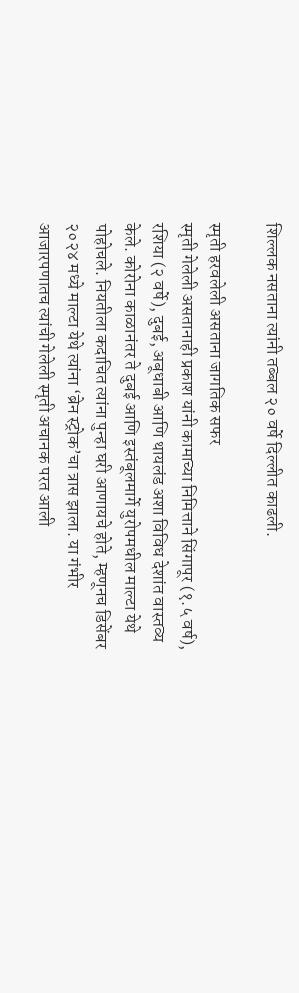शिल्लक नसताना त्यांनी तब्बल २० वर्षे दिल्लीत काढली.

स्मृती हरवलेली असताना जागतिक सफर
स्मृती गेलेली असतानाही प्रकाश यांनी कामाच्या निमित्ताने सिंगापूर (१.५ वर्ष), रशिया (२ वर्षे), दुबई, अबूधाबी आणि थायलंड अशा विविध देशांत वास्तव्य केले. कोरोना काळानंतर ते दुबई आणि इस्तंबूलमार्गे युरोपमधील माल्टा येथे पोहोचले. नियतीला कदाचित त्यांना पुन्हा घरी आणायचे होते, म्हणूनच डिसेंबर २०२४ मध्ये माल्टा येथे त्यांना ‘ब्रेन स्ट्रोक’चा त्रास झाला. या गंभीर आजारपणातच त्यांची गेलेली स्मृती अचानक परत आली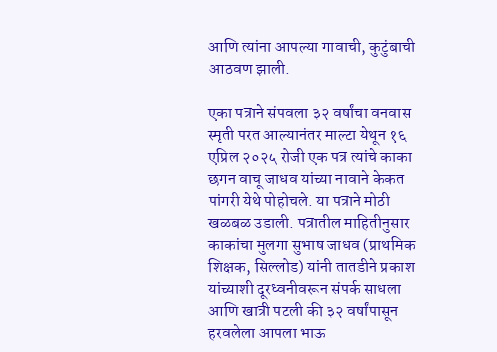आणि त्यांना आपल्या गावाची, कुटुंबाची आठवण झाली.

एका पत्राने संपवला ३२ वर्षांचा वनवास
स्मृती परत आल्यानंतर माल्टा येथून १६ एप्रिल २०२५ रोजी एक पत्र त्यांचे काका छगन वाचू जाधव यांच्या नावाने केकत पांगरी येथे पोहोचले. या पत्राने मोठी खळबळ उडाली. पत्रातील माहितीनुसार काकांचा मुलगा सुभाष जाधव (प्राथमिक शिक्षक, सिल्लोड) यांनी तातडीने प्रकाश यांच्याशी दूरध्वनीवरून संपर्क साधला आणि खात्री पटली की ३२ वर्षांपासून हरवलेला आपला भाऊ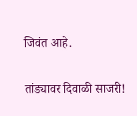जिवंत आहे.

तांड्यावर दिवाळी साजरी!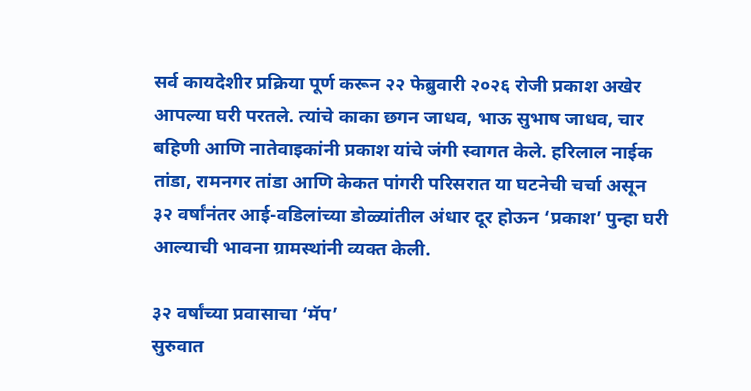सर्व कायदेशीर प्रक्रिया पूर्ण करून २२ फेब्रुवारी २०२६ रोजी प्रकाश अखेर आपल्या घरी परतले. त्यांचे काका छगन जाधव, भाऊ सुभाष जाधव, चार बहिणी आणि नातेवाइकांनी प्रकाश यांचे जंगी स्वागत केले. हरिलाल नाईक तांडा, रामनगर तांडा आणि केकत पांगरी परिसरात या घटनेची चर्चा असून ३२ वर्षांनंतर आई-वडिलांच्या डोळ्यांतील अंधार दूर होऊन ‘प्रकाश’ पुन्हा घरी आल्याची भावना ग्रामस्थांनी व्यक्त केली.

३२ वर्षांच्या प्रवासाचा ‘मॅप’
सुरुवात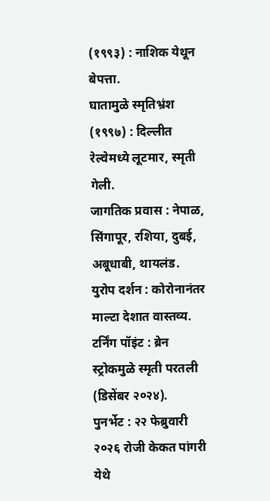(१९९३) : नाशिक येथून बेपत्ता.
घातामुळे स्मृतिभ्रंश (१९९७) : दिल्लीत रेल्वेमध्ये लूटमार, स्मृती गेली.
जागतिक प्रवास : नेपाळ, सिंगापूर, रशिया, दुबई, अबूधाबी, थायलंड.
युरोप दर्शन : कोरोनानंतर माल्टा देशात वास्तव्य.
टर्निंग पॉइंट : ब्रेन स्ट्रोकमुळे स्मृती परतली (डिसेंबर २०२४).
पुनर्भेट : २२ फेब्रुवारी २०२६ रोजी केकत पांगरी येथे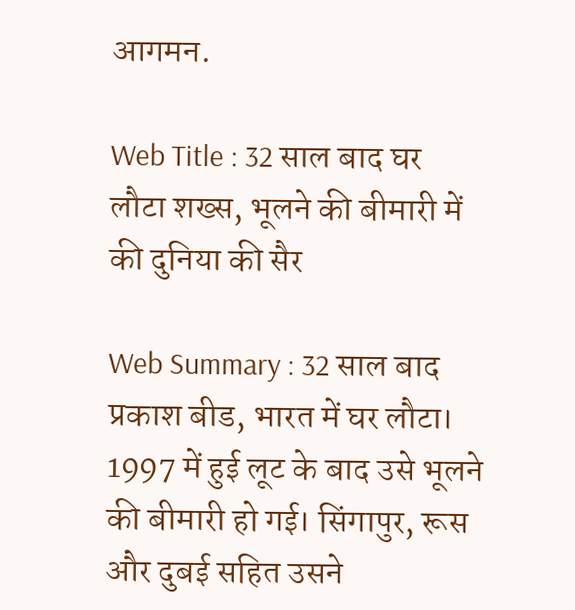आगमन.

Web Title : 32 साल बाद घर लौटा शख्स, भूलने की बीमारी में की दुनिया की सैर

Web Summary : 32 साल बाद प्रकाश बीड, भारत में घर लौटा। 1997 में हुई लूट के बाद उसे भूलने की बीमारी हो गई। सिंगापुर, रूस और दुबई सहित उसने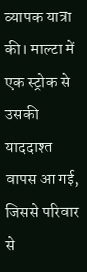व्यापक यात्रा की। माल्टा में एक स्ट्रोक से उसकी याददाश्त वापस आ गई, जिससे परिवार से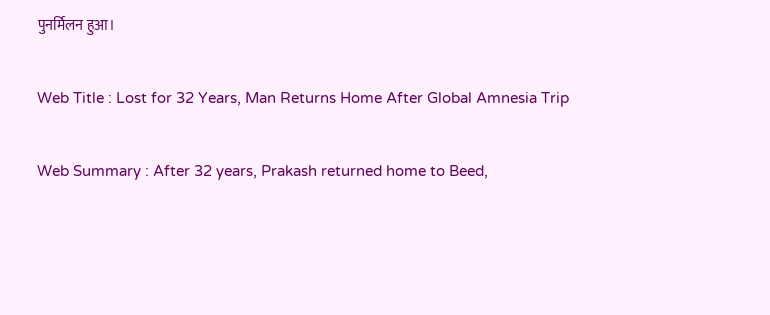पुनर्मिलन हुआ।

Web Title : Lost for 32 Years, Man Returns Home After Global Amnesia Trip

Web Summary : After 32 years, Prakash returned home to Beed,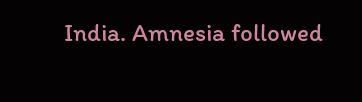India. Amnesia followed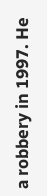a robbery in 1997. He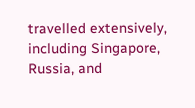travelled extensively, including Singapore, Russia, and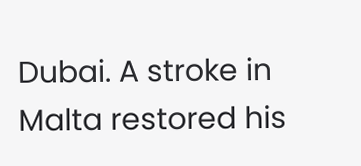Dubai. A stroke in Malta restored his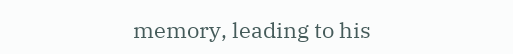memory, leading to his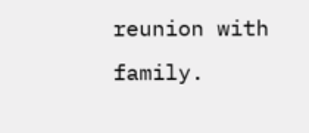reunion with family.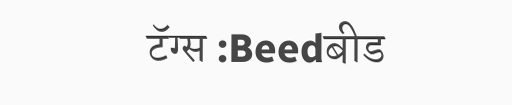टॅग्स :Beedबीड